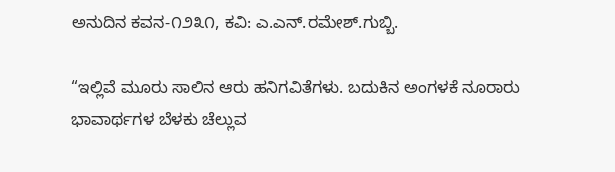ಅನುದಿನ‌ ಕವನ-೧೨೩೧, ಕವಿ: ಎ.ಎನ್.ರಮೇಶ್.ಗುಬ್ಬಿ.

“ಇಲ್ಲಿವೆ ಮೂರು ಸಾಲಿನ ಆರು ಹನಿಗವಿತೆಗಳು. ಬದುಕಿನ ಅಂಗಳಕೆ ನೂರಾರು ಭಾವಾರ್ಥಗಳ ಬೆಳಕು ಚೆಲ್ಲುವ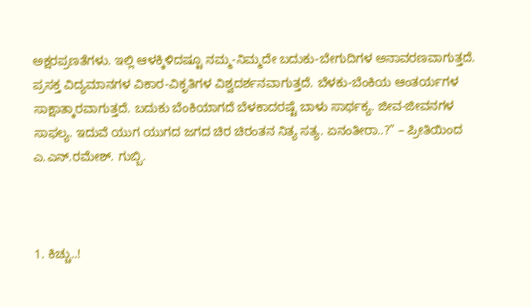ಅಕ್ಷರಪ್ರಣತೆಗಳು. ಇಲ್ಲಿ ಆಳಕ್ಕಿಳಿದಷ್ಟೂ ನಮ್ಮ-ನಿಮ್ಮದೇ ಬದುಕು-ಬೇಗುದಿಗಳ ಅನಾವರಣವಾಗುತ್ತದೆ. ಪ್ರಸಕ್ತ ವಿದ್ಯಮಾನಗಳ ವಿಕಾರ-ವಿಕೃತಿಗಳ ವಿಶ್ವದರ್ಶನವಾಗುತ್ತದೆ. ಬೆಳಕು-ಬೆಂಕಿಯ ಆಂತರ್ಯಗಳ ಸಾಕ್ಷಾತ್ಕಾರವಾಗುತ್ತದೆ. ಬದುಕು ಬೆಂಕಿಯಾಗದೆ ಬೆಳಕಾದರಷ್ಟೆ ಬಾಳು ಸಾರ್ಥಕ್ಯ. ಜೀವ-ಜೀವನಗಳ ಸಾಫಲ್ಯ. ಇದುವೆ ಯುಗ ಯುಗದ ಜಗದ ಚಿರ ಚಿರಂತನ ನಿತ್ಯ ಸತ್ಯ. ಏನಂತೀರಾ..?” – ಪ್ರೀತಿಯಿಂದ ಎ.ಎನ್.ರಮೇಶ್. ಗುಬ್ಬಿ.



1. ಕಿಚ್ಚು..!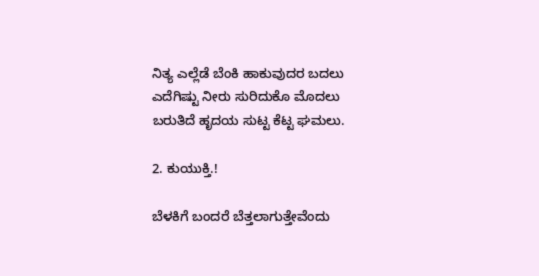ನಿತ್ಯ ಎಲ್ಲೆಡೆ ಬೆಂಕಿ ಹಾಕುವುದರ ಬದಲು
ಎದೆಗಿಷ್ಟು ನೀರು ಸುರಿದುಕೊ ಮೊದಲು
ಬರುತಿದೆ ಹೃದಯ ಸುಟ್ಟ ಕೆಟ್ಟ ಘಮಲು.

2. ಕುಯುಕ್ತಿ.!

ಬೆಳಕಿಗೆ ಬಂದರೆ ಬೆತ್ತಲಾಗುತ್ತೇವೆಂದು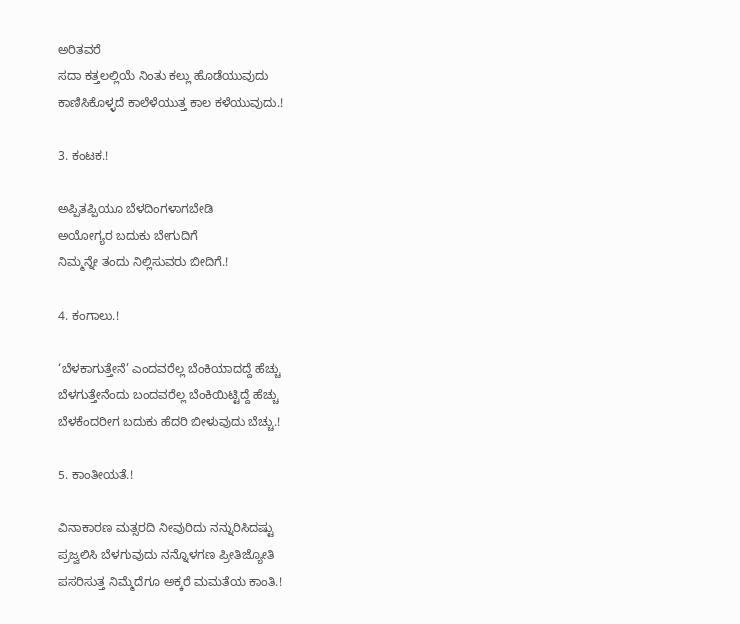ಅರಿತವರೆ
ಸದಾ ಕತ್ತಲಲ್ಲಿಯೆ ನಿಂತು ಕಲ್ಲು ಹೊಡೆಯುವುದು
ಕಾಣಿಸಿಕೊಳ್ಳದೆ ಕಾಲೆಳೆಯುತ್ತ ಕಾಲ ಕಳೆಯುವುದು.!

3. ಕಂಟಕ.!

ಅಪ್ಪಿತಪ್ಪಿಯೂ ಬೆಳದಿಂಗಳಾಗಬೇಡಿ
ಅಯೋಗ್ಯರ ಬದುಕು ಬೇಗುದಿಗೆ
ನಿಮ್ಮನ್ನೇ ತಂದು ನಿಲ್ಲಿಸುವರು ಬೀದಿಗೆ.!

4. ಕಂಗಾಲು.!

‘ಬೆಳಕಾಗುತ್ತೇನೆ’ ಎಂದವರೆಲ್ಲ ಬೆಂಕಿಯಾದದ್ದೆ ಹೆಚ್ಚು
ಬೆಳಗುತ್ತೇನೆಂದು ಬಂದವರೆಲ್ಲ ಬೆಂಕಿಯಿಟ್ಟಿದ್ದೆ ಹೆಚ್ಚು
ಬೆಳಕೆಂದರೀಗ ಬದುಕು ಹೆದರಿ ಬೀಳುವುದು ಬೆಚ್ಚು.!

5. ಕಾಂತೀಯತೆ.!

ವಿನಾಕಾರಣ ಮತ್ಸರದಿ ನೀವುರಿದು ನನ್ನುರಿಸಿದಷ್ಟು
ಪ್ರಜ್ವಲಿಸಿ ಬೆಳಗುವುದು ನನ್ನೊಳಗಣ ಪ್ರೀತಿಜ್ಯೋತಿ
ಪಸರಿಸುತ್ತ ನಿಮ್ಮೆದೆಗೂ ಅಕ್ಕರೆ ಮಮತೆಯ ಕಾಂತಿ.!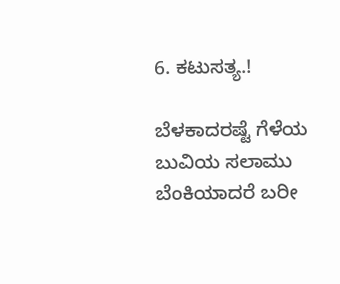6. ಕಟುಸತ್ಯ.!

ಬೆಳಕಾದರಷ್ಟೆ ಗೆಳೆಯ ಬುವಿಯ ಸಲಾಮು
ಬೆಂಕಿಯಾದರೆ ಬರೀ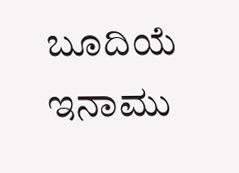ಬೂದಿಯೆ ಇನಾಮು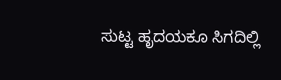ಸುಟ್ಟ ಹೃದಯಕೂ ಸಿಗದಿಲ್ಲಿ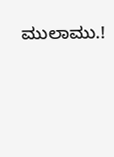ಮುಲಾಮು.!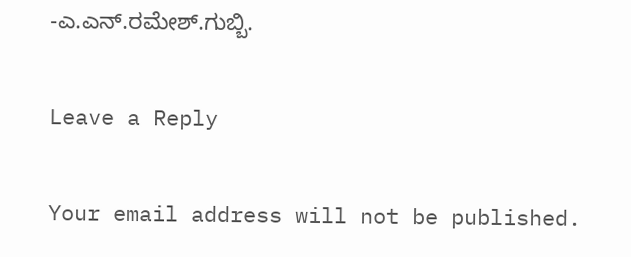-ಎ.ಎನ್.ರಮೇಶ್.ಗುಬ್ಬಿ.

Leave a Reply

Your email address will not be published.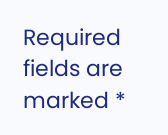Required fields are marked *